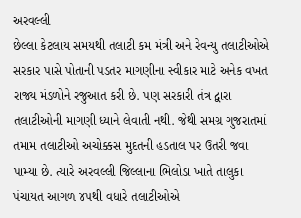અરવલ્લી
છેલ્લા કેટલાય સમયથી તલાટી કમ મંત્રી અને રેવન્યુ તલાટીઓએ સરકાર પાસે પોતાની પડતર માગણીના સ્વીકાર માટે અનેક વખત રાજ્ય મંડળોને રજુઆત કરી છે. પણ સરકારી તંત્ર દ્વારા તલાટીઓની માગણી ધ્યાને લેવાતી નથી. જેથી સમગ્ર ગુજરાતમાં તમામ તલાટીઓ અચોક્કસ મુદતની હડતાલ પર ઉતરી જવા પામ્યા છે. ત્યારે અરવલ્લી જિલ્લાના ભિલોડા ખાતે તાલુકા પંચાયત આગળ ૪૫થી વધારે તલાટીઓએ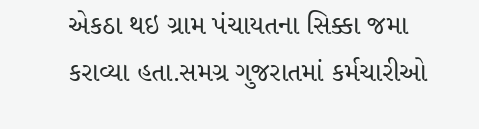એકઠા થઇ ગ્રામ પંચાયતના સિક્કા જમા કરાવ્યા હતા.સમગ્ર ગુજરાતમાં કર્મચારીઓ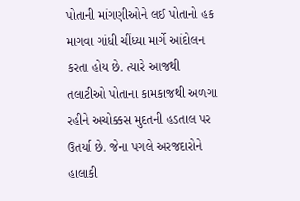પોતાની માંગણીઓને લઈ પોતાનો હક માગવા ગાંધી ચીંધ્યા માર્ગે આંદોલન કરતા હોય છે. ત્યારે આજથી તલાટીઓ પોતાના કામકાજથી અળગા રહીને અચોક્કસ મુદતની હડતાલ પર ઉતર્યા છે. જેના પગલે અરજદારોને હાલાકી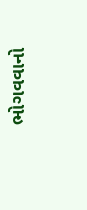ભોગવવાનો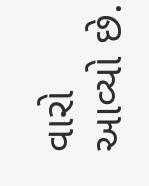વારો આવ્યો છે.